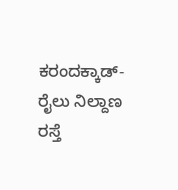ಕರಂದಕ್ಕಾಡ್-ರೈಲು ನಿಲ್ದಾಣ ರಸ್ತೆ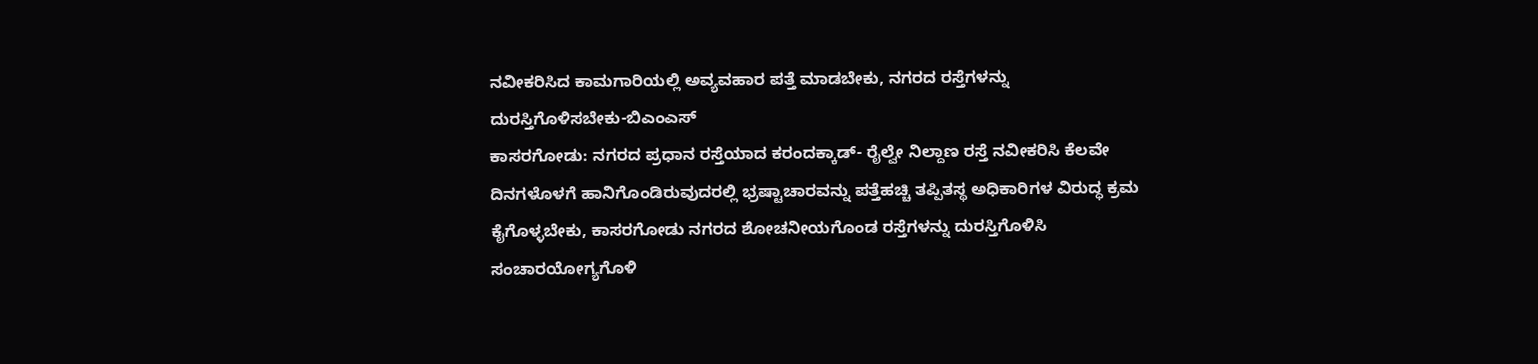ನವೀಕರಿಸಿದ ಕಾಮಗಾರಿಯಲ್ಲಿ ಅವ್ಯವಹಾರ ಪತ್ತೆ ಮಾಡಬೇಕು, ನಗರದ ರಸ್ತೆಗಳನ್ನು ದುರಸ್ತಿಗೊಳಿಸಬೇಕು-ಬಿಎಂಎಸ್
ಕಾಸರಗೋಡು: ನಗರದ ಪ್ರಧಾನ ರಸ್ತೆಯಾದ ಕರಂದಕ್ಕಾಡ್- ರೈಲ್ವೇ ನಿಲ್ದಾಣ ರಸ್ತೆ ನವೀಕರಿಸಿ ಕೆಲವೇ ದಿನಗಳೊಳಗೆ ಹಾನಿಗೊಂಡಿರುವುದರಲ್ಲಿ ಭ್ರಷ್ಟಾಚಾರವನ್ನು ಪತ್ತೆಹಚ್ಚಿ ತಪ್ಪಿತಸ್ಥ ಅಧಿಕಾರಿಗಳ ವಿರುದ್ಧ ಕ್ರಮ ಕೈಗೊಳ್ಳಬೇಕು, ಕಾಸರಗೋಡು ನಗರದ ಶೋಚನೀಯಗೊಂಡ ರಸ್ತೆಗಳನ್ನು ದುರಸ್ತಿಗೊಳಿಸಿ ಸಂಚಾರಯೋಗ್ಯಗೊಳಿ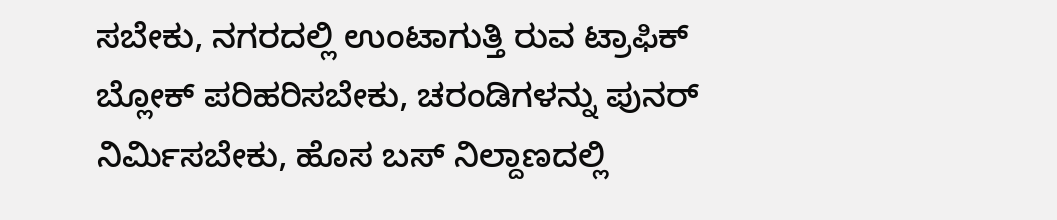ಸಬೇಕು, ನಗರದಲ್ಲಿ ಉಂಟಾಗುತ್ತಿ ರುವ ಟ್ರಾಫಿಕ್ ಬ್ಲೋಕ್ ಪರಿಹರಿಸಬೇಕು, ಚರಂಡಿಗಳನ್ನು ಪುನರ್ ನಿರ್ಮಿಸಬೇಕು, ಹೊಸ ಬಸ್ ನಿಲ್ದಾಣದಲ್ಲಿ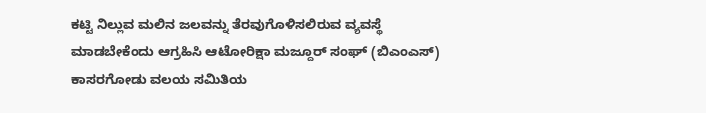ಕಟ್ಟಿ ನಿಲ್ಲುವ ಮಲಿನ ಜಲವನ್ನು ತೆರವುಗೊಳಿಸಲಿರುವ ವ್ಯವಸ್ಥೆ ಮಾಡಬೇಕೆಂದು ಆಗ್ರಹಿಸಿ ಆಟೋರಿಕ್ಷಾ ಮಜ್ದೂರ್ ಸಂಘ್ (ಬಿಎಂಎಸ್) ಕಾಸರಗೋಡು ವಲಯ ಸಮಿತಿಯ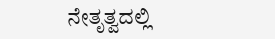ನೇತೃತ್ವದಲ್ಲಿ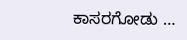ಕಾಸರಗೋಡು …